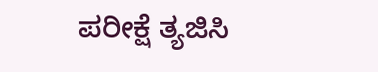ಪರೀಕ್ಷೆ ತ್ಯಜಿಸಿ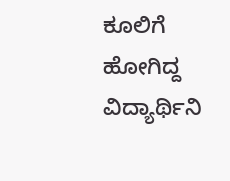ಕೂಲಿಗೆ ಹೋಗಿದ್ದ ವಿದ್ಯಾರ್ಥಿನಿ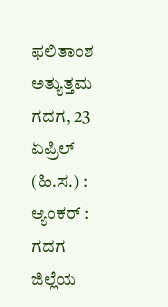ಫಲಿತಾಂಶ ಅತ್ಯುತ್ತಮ
ಗದಗ, 23 ಏಪ್ರಿಲ್ (ಹಿ.ಸ.) : ಆ್ಯಂಕರ್ : ಗದಗ ಜಿಲ್ಲೆಯ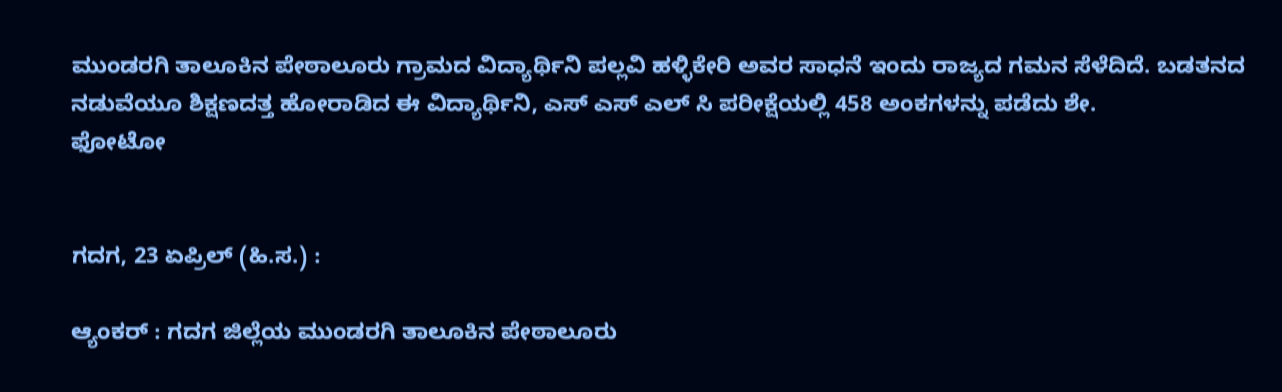ಮುಂಡರಗಿ ತಾಲೂಕಿನ ಪೇಠಾಲೂರು ಗ್ರಾಮದ ವಿದ್ಯಾರ್ಥಿನಿ ಪಲ್ಲವಿ ಹಳ್ಳಿಕೇರಿ ಅವರ ಸಾಧನೆ ಇಂದು ರಾಜ್ಯದ ಗಮನ ಸೆಳೆದಿದೆ. ಬಡತನದ ನಡುವೆಯೂ ಶಿಕ್ಷಣದತ್ತ ಹೋರಾಡಿದ ಈ ವಿದ್ಯಾರ್ಥಿನಿ, ಎಸ್ ಎಸ್ ಎಲ್ ಸಿ ಪರೀಕ್ಷೆಯಲ್ಲಿ 458 ಅಂಕಗಳನ್ನು ಪಡೆದು ಶೇ.
ಫೋಟೋ


ಗದಗ, 23 ಏಪ್ರಿಲ್ (ಹಿ.ಸ.) :

ಆ್ಯಂಕರ್ : ಗದಗ ಜಿಲ್ಲೆಯ ಮುಂಡರಗಿ ತಾಲೂಕಿನ ಪೇಠಾಲೂರು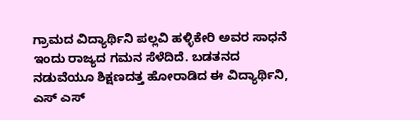ಗ್ರಾಮದ ವಿದ್ಯಾರ್ಥಿನಿ ಪಲ್ಲವಿ ಹಳ್ಳಿಕೇರಿ ಅವರ ಸಾಧನೆ ಇಂದು ರಾಜ್ಯದ ಗಮನ ಸೆಳೆದಿದೆ. ಬಡತನದ ನಡುವೆಯೂ ಶಿಕ್ಷಣದತ್ತ ಹೋರಾಡಿದ ಈ ವಿದ್ಯಾರ್ಥಿನಿ, ಎಸ್ ಎಸ್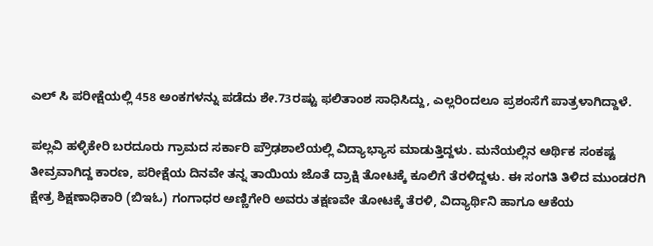ಎಲ್ ಸಿ ಪರೀಕ್ಷೆಯಲ್ಲಿ 458 ಅಂಕಗಳನ್ನು ಪಡೆದು ಶೇ.73ರಷ್ಟು ಫಲಿತಾಂಶ ಸಾಧಿಸಿದ್ದು, ಎಲ್ಲರಿಂದಲೂ ಪ್ರಶಂಸೆಗೆ ಪಾತ್ರಳಾಗಿದ್ದಾಳೆ.

ಪಲ್ಲವಿ ಹಳ್ಳಿಕೇರಿ ಬರದೂರು ಗ್ರಾಮದ ಸರ್ಕಾರಿ ಪ್ರೌಢಶಾಲೆಯಲ್ಲಿ ವಿದ್ಯಾಭ್ಯಾಸ ಮಾಡುತ್ತಿದ್ದಳು. ಮನೆಯಲ್ಲಿನ ಆರ್ಥಿಕ ಸಂಕಷ್ಟ ತೀವ್ರವಾಗಿದ್ದ ಕಾರಣ, ಪರೀಕ್ಷೆಯ ದಿನವೇ ತನ್ನ ತಾಯಿಯ ಜೊತೆ ದ್ರಾಕ್ಷಿ ತೋಟಕ್ಕೆ ಕೂಲಿಗೆ ತೆರಳಿದ್ದಳು. ಈ ಸಂಗತಿ ತಿಳಿದ ಮುಂಡರಗಿ ಕ್ಷೇತ್ರ ಶಿಕ್ಷಣಾಧಿಕಾರಿ (ಬಿಇಓ) ಗಂಗಾಧರ ಅಣ್ಣಿಗೇರಿ ಅವರು ತಕ್ಷಣವೇ ತೋಟಕ್ಕೆ ತೆರಳಿ, ವಿದ್ಯಾರ್ಥಿನಿ ಹಾಗೂ ಆಕೆಯ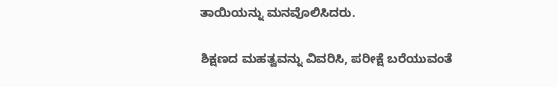ತಾಯಿಯನ್ನು ಮನವೊಲಿಸಿದರು.

ಶಿಕ್ಷಣದ ಮಹತ್ವವನ್ನು ವಿವರಿಸಿ, ಪರೀಕ್ಷೆ ಬರೆಯುವಂತೆ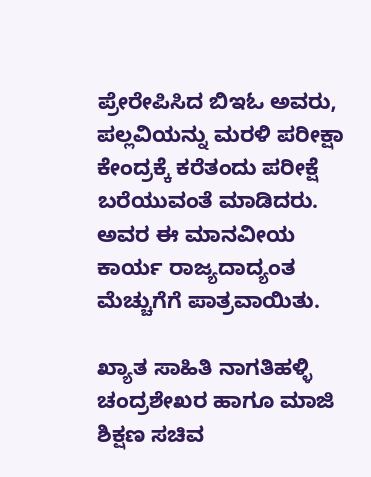ಪ್ರೇರೇಪಿಸಿದ ಬಿಇಓ ಅವರು, ಪಲ್ಲವಿಯನ್ನು ಮರಳಿ ಪರೀಕ್ಷಾ ಕೇಂದ್ರಕ್ಕೆ ಕರೆತಂದು ಪರೀಕ್ಷೆ ಬರೆಯುವಂತೆ ಮಾಡಿದರು. ಅವರ ಈ ಮಾನವೀಯ ಕಾರ್ಯ ರಾಜ್ಯದಾದ್ಯಂತ ಮೆಚ್ಚುಗೆಗೆ ಪಾತ್ರವಾಯಿತು.

ಖ್ಯಾತ ಸಾಹಿತಿ ನಾಗತಿಹಳ್ಳಿ ಚಂದ್ರಶೇಖರ ಹಾಗೂ ಮಾಜಿ ಶಿಕ್ಷಣ ಸಚಿವ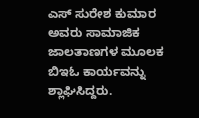ಎಸ್ ಸುರೇಶ ಕುಮಾರ ಅವರು ಸಾಮಾಜಿಕ ಜಾಲತಾಣಗಳ ಮೂಲಕ ಬಿಇಓ ಕಾರ್ಯವನ್ನು ಶ್ಲಾಘಿಸಿದ್ದರು.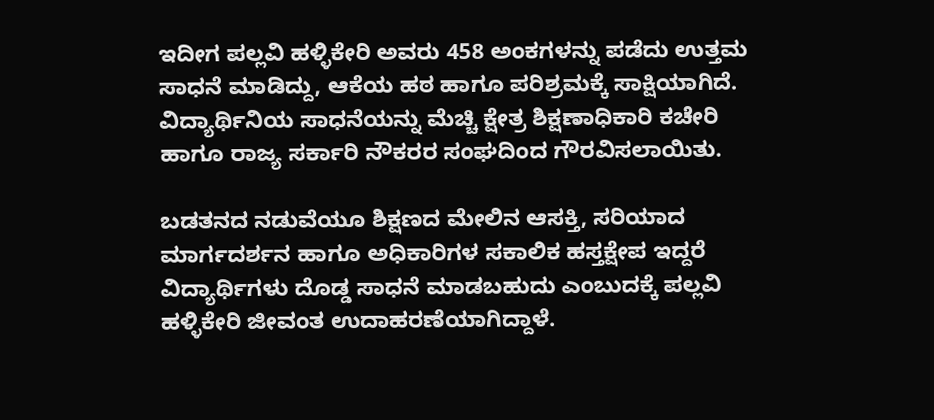ಇದೀಗ ಪಲ್ಲವಿ ಹಳ್ಳಿಕೇರಿ ಅವರು 458 ಅಂಕಗಳನ್ನು ಪಡೆದು ಉತ್ತಮ ಸಾಧನೆ ಮಾಡಿದ್ದು, ಆಕೆಯ ಹಠ ಹಾಗೂ ಪರಿಶ್ರಮಕ್ಕೆ ಸಾಕ್ಷಿಯಾಗಿದೆ. ವಿದ್ಯಾರ್ಥಿನಿಯ ಸಾಧನೆಯನ್ನು ಮೆಚ್ಚಿ ಕ್ಷೇತ್ರ ಶಿಕ್ಷಣಾಧಿಕಾರಿ ಕಚೇರಿ ಹಾಗೂ ರಾಜ್ಯ ಸರ್ಕಾರಿ ನೌಕರರ ಸಂಘದಿಂದ ಗೌರವಿಸಲಾಯಿತು.

ಬಡತನದ ನಡುವೆಯೂ ಶಿಕ್ಷಣದ ಮೇಲಿನ ಆಸಕ್ತಿ, ಸರಿಯಾದ ಮಾರ್ಗದರ್ಶನ ಹಾಗೂ ಅಧಿಕಾರಿಗಳ ಸಕಾಲಿಕ ಹಸ್ತಕ್ಷೇಪ ಇದ್ದರೆ ವಿದ್ಯಾರ್ಥಿಗಳು ದೊಡ್ಡ ಸಾಧನೆ ಮಾಡಬಹುದು ಎಂಬುದಕ್ಕೆ ಪಲ್ಲವಿ ಹಳ್ಳಿಕೇರಿ ಜೀವಂತ ಉದಾಹರಣೆಯಾಗಿದ್ದಾಳೆ.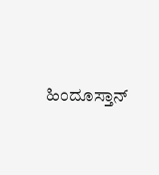ಹಿಂದೂಸ್ತಾನ್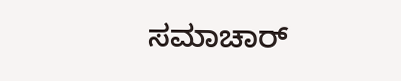ಸಮಾಚಾರ್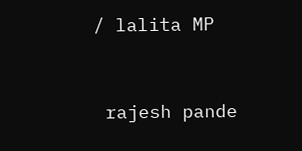/ lalita MP


 rajesh pande